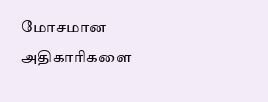மோசமான அதிகாரிகளை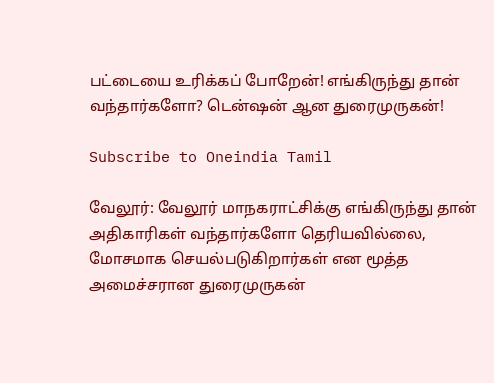பட்டையை உரிக்கப் போறேன்! எங்கிருந்து தான் வந்தார்களோ? டென்ஷன் ஆன துரைமுருகன்!

Subscribe to Oneindia Tamil

வேலூர்: வேலூர் மாநகராட்சிக்கு எங்கிருந்து தான் அதிகாரிகள் வந்தார்களோ தெரியவில்லை, மோசமாக செயல்படுகிறார்கள் என மூத்த அமைச்சரான துரைமுருகன்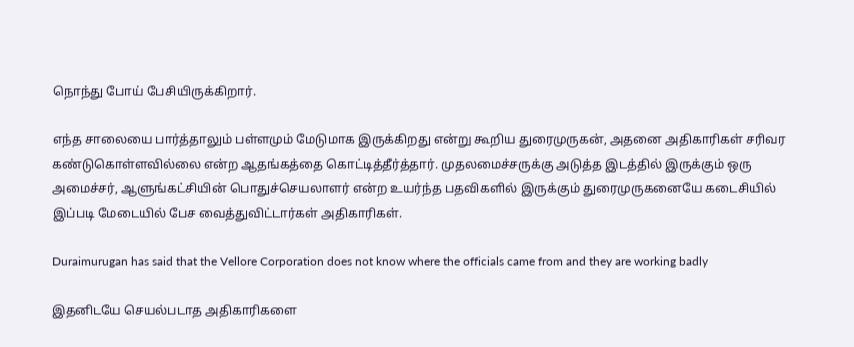நொந்து போய் பேசியிருக்கிறார்.

எந்த சாலையை பார்த்தாலும் பள்ளமும் மேடுமாக இருக்கிறது என்று கூறிய துரைமுருகன், அதனை அதிகாரிகள் சரிவர கண்டுகொள்ளவில்லை என்ற ஆதங்கத்தை கொட்டித்தீர்த்தார். முதலமைச்சருக்கு அடுத்த இடத்தில் இருக்கும் ஒரு அமைச்சர், ஆளுங்கட்சியின் பொதுச்செயலாளர் என்ற உயர்ந்த பதவிகளில் இருக்கும் துரைமுருகனையே கடைசியில் இப்படி மேடையில் பேச வைத்துவிட்டார்கள் அதிகாரிகள்.

Duraimurugan has said that the Vellore Corporation does not know where the officials came from and they are working badly

இதனிடயே செயல்படாத அதிகாரிகளை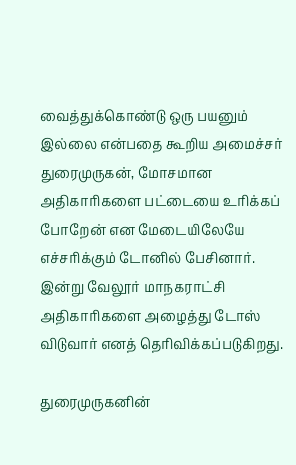வைத்துக்கொண்டு ஒரு பயனும் இல்லை என்பதை கூறிய அமைச்சர் துரைமுருகன், மோசமான அதிகாரிகளை பட்டையை உரிக்கப் போறேன் என மேடையிலேயே எச்சரிக்கும் டோனில் பேசினார். இன்று வேலூர் மாநகராட்சி அதிகாரிகளை அழைத்து டோஸ் விடுவார் எனத் தெரிவிக்கப்படுகிறது.

துரைமுருகனின்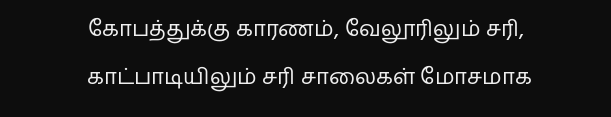கோபத்துக்கு காரணம், வேலூரிலும் சரி, காட்பாடியிலும் சரி சாலைகள் மோசமாக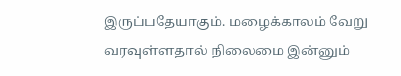இருப்பதேயாகும். மழைக்காலம் வேறு வரவுள்ளதால் நிலைமை இன்னும்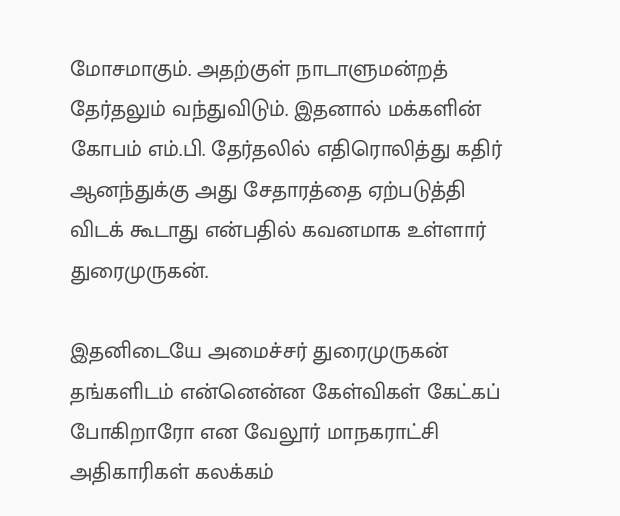மோசமாகும். அதற்குள் நாடாளுமன்றத் தேர்தலும் வந்துவிடும். இதனால் மக்களின் கோபம் எம்.பி. தேர்தலில் எதிரொலித்து கதிர் ஆனந்துக்கு அது சேதாரத்தை ஏற்படுத்தி விடக் கூடாது என்பதில் கவனமாக உள்ளார் துரைமுருகன்.

இதனிடையே அமைச்சர் துரைமுருகன் தங்களிடம் என்னென்ன கேள்விகள் கேட்கப் போகிறாரோ என வேலூர் மாநகராட்சி அதிகாரிகள் கலக்கம்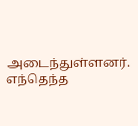அடைந்துள்ளனர். எந்தெந்த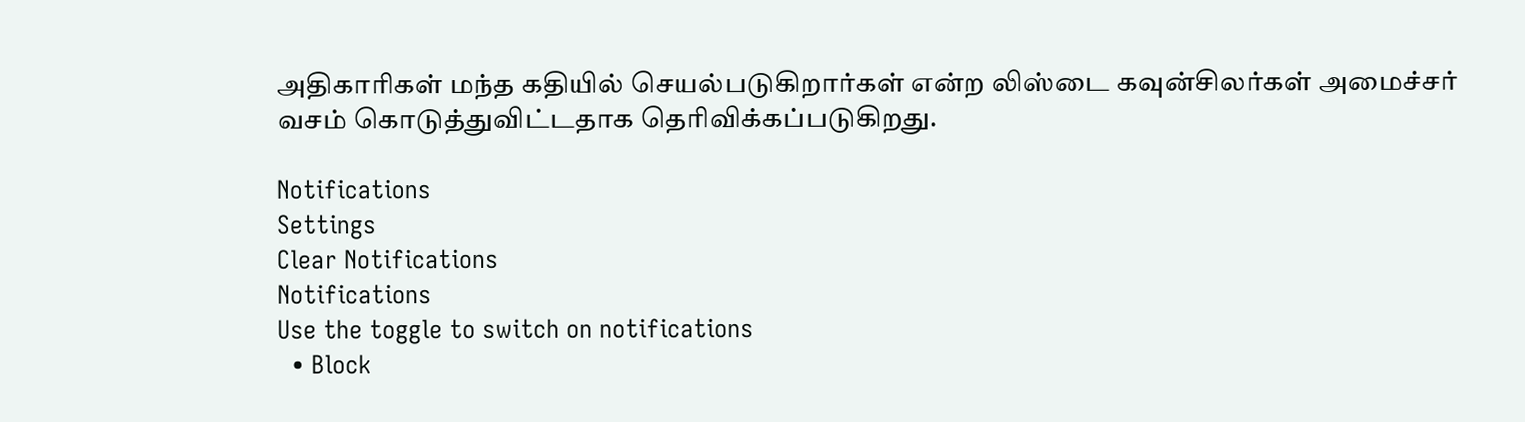அதிகாரிகள் மந்த கதியில் செயல்படுகிறார்கள் என்ற லிஸ்டை கவுன்சிலர்கள் அமைச்சர் வசம் கொடுத்துவிட்டதாக தெரிவிக்கப்படுகிறது.

Notifications
Settings
Clear Notifications
Notifications
Use the toggle to switch on notifications
  • Block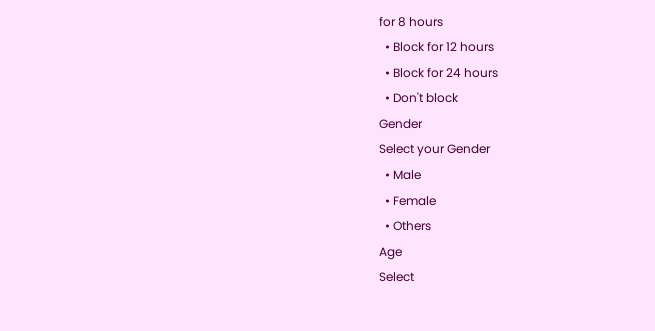for 8 hours
  • Block for 12 hours
  • Block for 24 hours
  • Don't block
Gender
Select your Gender
  • Male
  • Female
  • Others
Age
Select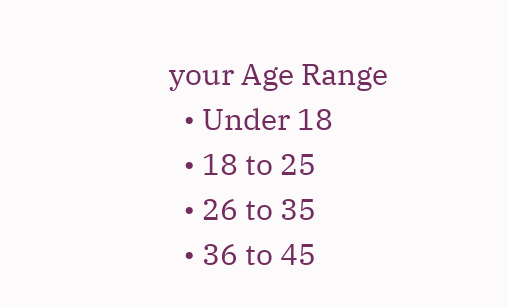your Age Range
  • Under 18
  • 18 to 25
  • 26 to 35
  • 36 to 45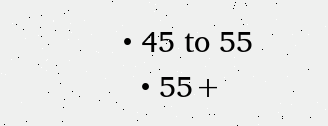• 45 to 55
  • 55+